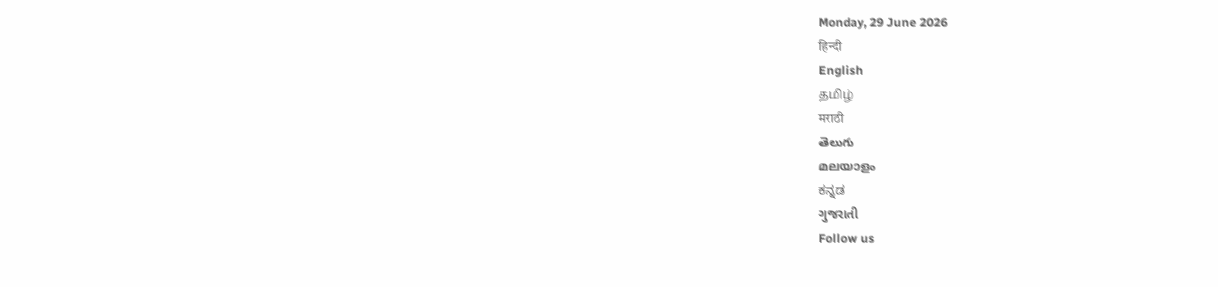Monday, 29 June 2026
हिन्दी
English
தமிழ்
मराठी
తెలుగు
മലയാളം
ಕನ್ನಡ
ગુજરાતી
Follow us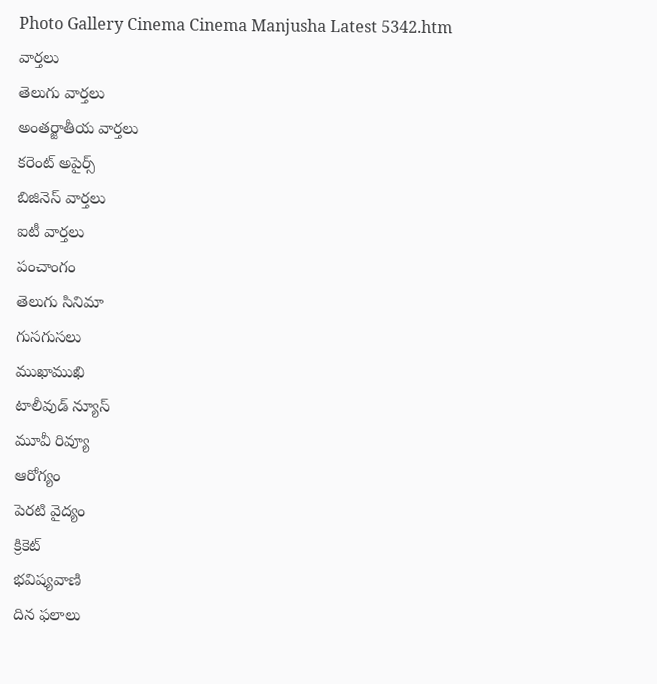Photo Gallery Cinema Cinema Manjusha Latest 5342.htm
వార్తలు
తెలుగు వార్తలు
అంతర్జాతీయ వార్తలు
కరెంట్ అపైర్స్
బిజినెస్ వార్తలు
ఐటీ వార్తలు
పంచాంగం
తెలుగు సినిమా
గుసగుసలు
ముఖాముఖి
టాలీవుడ్ న్యూస్
మూవీ రివ్యూ
ఆరోగ్యం
పెరటి వైద్యం
క్రికెట్
భవిష్యవాణి
దిన ఫలాలు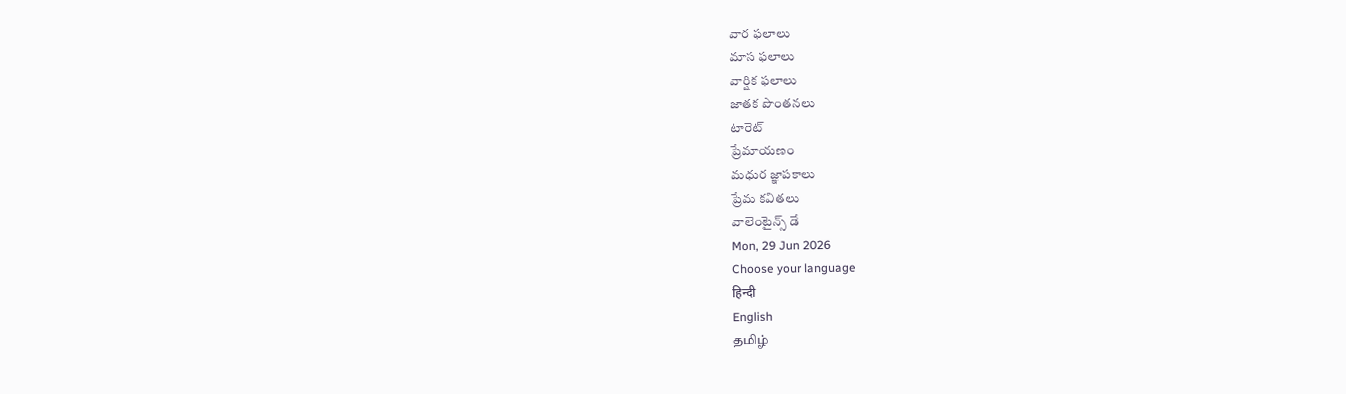వార ఫలాలు
మాస ఫలాలు
వార్షిక ఫలాలు
జాతక పొంతనలు
టారెట్
ప్రేమాయణం
మధుర జ్ఞాపకాలు
ప్రేమ కవితలు
వాలెంటైన్స్ డే
Mon, 29 Jun 2026
Choose your language
हिन्दी
English
தமிழ்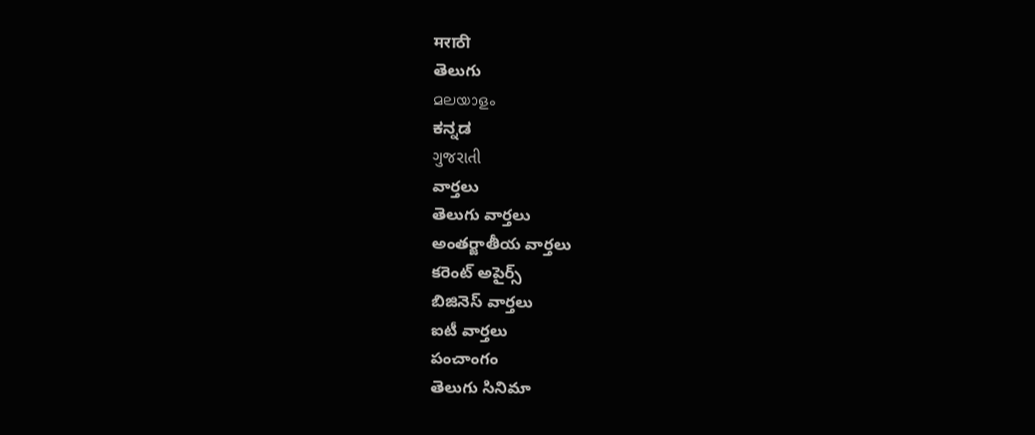मराठी
తెలుగు
മലയാളം
ಕನ್ನಡ
ગુજરાતી
వార్తలు
తెలుగు వార్తలు
అంతర్జాతీయ వార్తలు
కరెంట్ అపైర్స్
బిజినెస్ వార్తలు
ఐటీ వార్తలు
పంచాంగం
తెలుగు సినిమా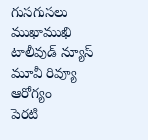గుసగుసలు
ముఖాముఖి
టాలీవుడ్ న్యూస్
మూవీ రివ్యూ
ఆరోగ్యం
పెరటి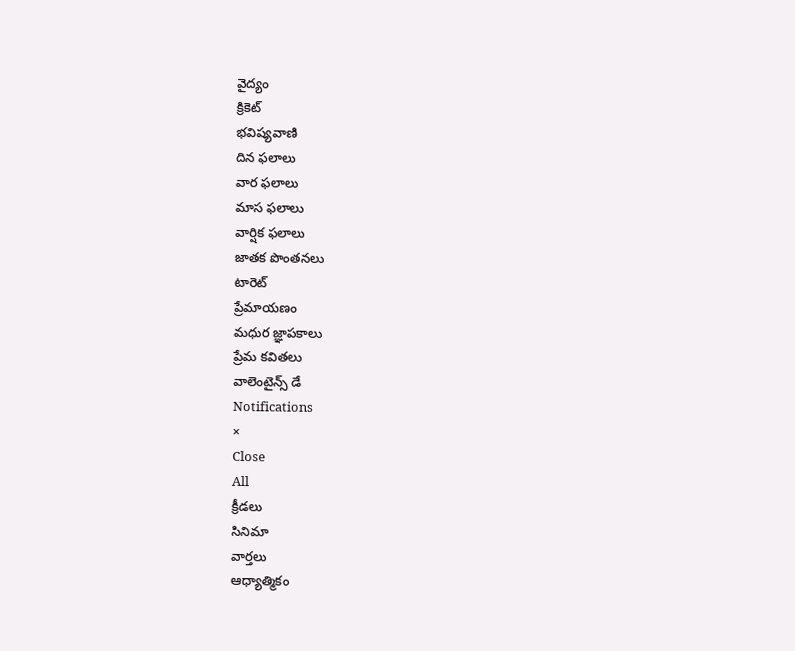వైద్యం
క్రికెట్
భవిష్యవాణి
దిన ఫలాలు
వార ఫలాలు
మాస ఫలాలు
వార్షిక ఫలాలు
జాతక పొంతనలు
టారెట్
ప్రేమాయణం
మధుర జ్ఞాపకాలు
ప్రేమ కవితలు
వాలెంటైన్స్ డే
Notifications
×
Close
All
క్రీడలు
సినిమా
వార్తలు
ఆధ్యాత్మికం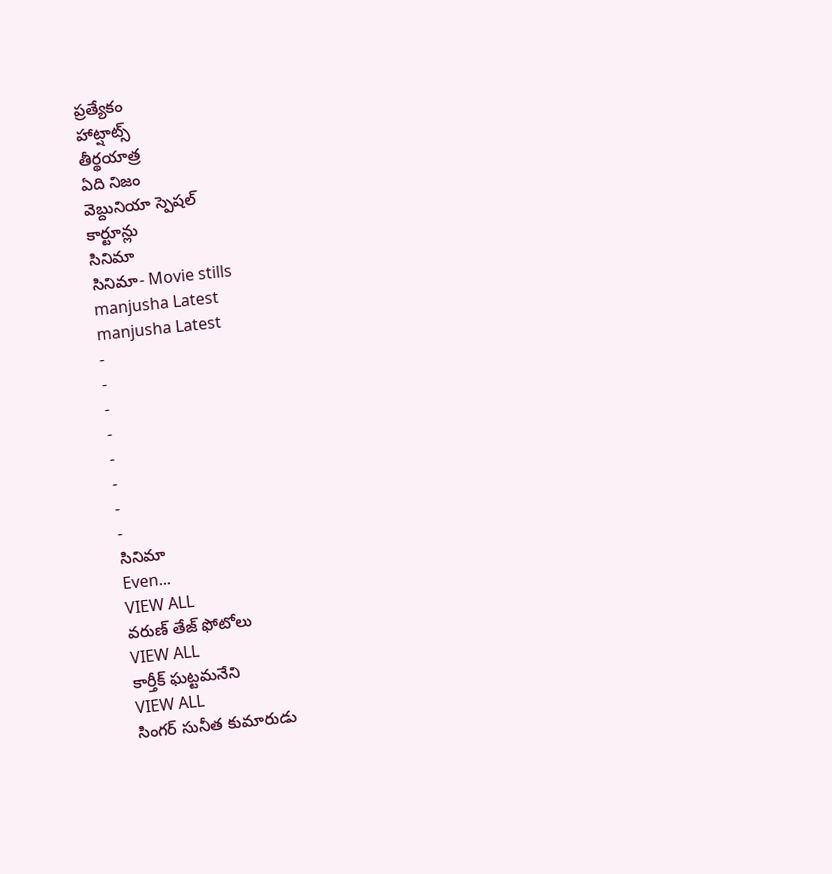ప్రత్యేకం
హాట్షాట్స్
తీర్థయాత్ర
ఏది నిజం
వెబ్దునియా స్పెషల్
కార్టూన్లు
సినిమా
సినిమా- Movie stills
manjusha Latest
manjusha Latest
-
-
-
-
-
-
-
-
సినిమా
Even...
VIEW ALL
వరుణ్ తేజ్ ఫోటోలు
VIEW ALL
కార్తీక్ ఘట్టమనేని
VIEW ALL
సింగర్ సునీత కుమారుడు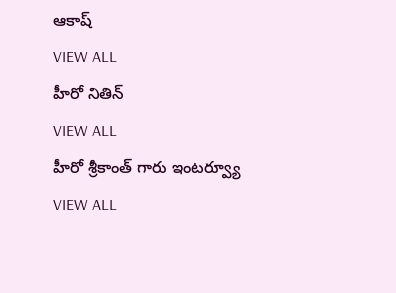ఆకాష్
VIEW ALL
హీరో నితిన్
VIEW ALL
హీరో శ్రీకాంత్ గారు ఇంటర్వ్యూ
VIEW ALL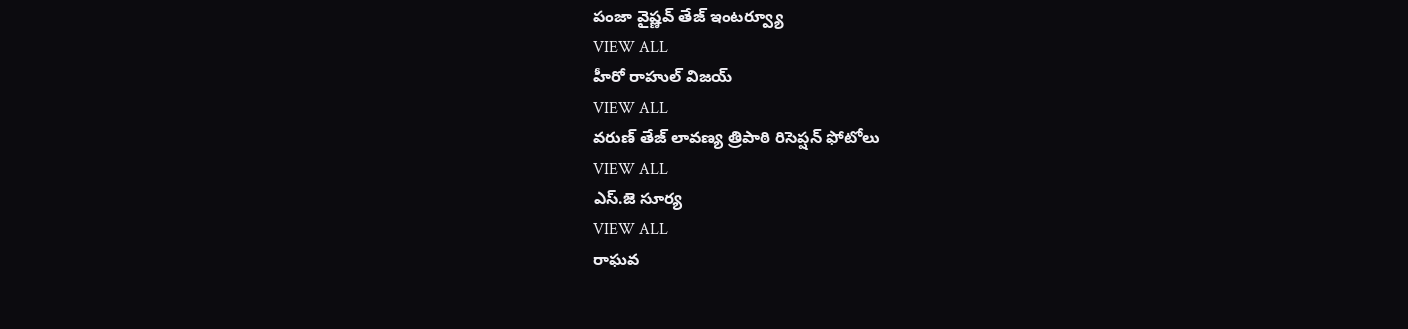పంజా వైష్ణవ్ తేజ్ ఇంటర్వ్యూ
VIEW ALL
హీరో రాహుల్ విజయ్
VIEW ALL
వరుణ్ తేజ్ లావణ్య త్రిపాఠి రిసెప్షన్ ఫోటోలు
VIEW ALL
ఎస్.జె సూర్య
VIEW ALL
రాఘవ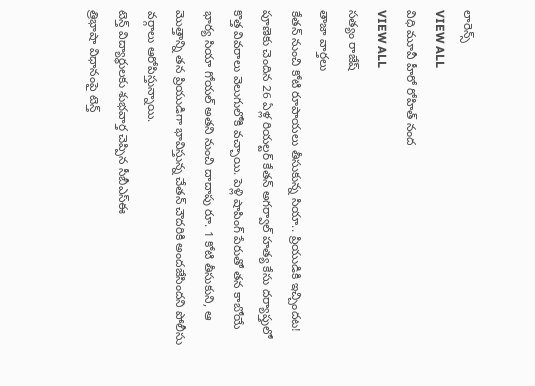లారెన్స్
VIEW ALL
విధి మూవీ హీరో రోహిత్ నంద
VIEW ALL
సత్యం రాజేష్
తాజా వార్తలు
కేతన్ నుంచి కోటి రూపాయలు తీసుకున్న సియా.. ప్రియుడికి ఇచ్చిందట!
పూణెకు చెందిన 26 ఏళ్ల రియల్టర్ కేతన్ అగర్వాల్ హత్య కేసు దర్యాప్తులో కొత్త వివరాలు వెలుగులోకి వచ్చాయి. పెళ్లి షాపింగ్ పేరుతో తన కాబోయే భార్య సియా గోయల్ అతని నుంచి దాదాపు రూ. 1 కోటి తీసుకుని, ఆ మొత్తాన్ని తన ప్రియుడిగా భావిస్తున్న చేతన్ చౌదరికి అందజేసిందని పోలీసు వర్గాలు ఆరోపిస్తున్నాయి.
టెన్త్ విద్యార్థులకు శుభవార్త చెప్పిన సీబీఎస్ఈ
త్రిభాషా విధానంపై టెన్త్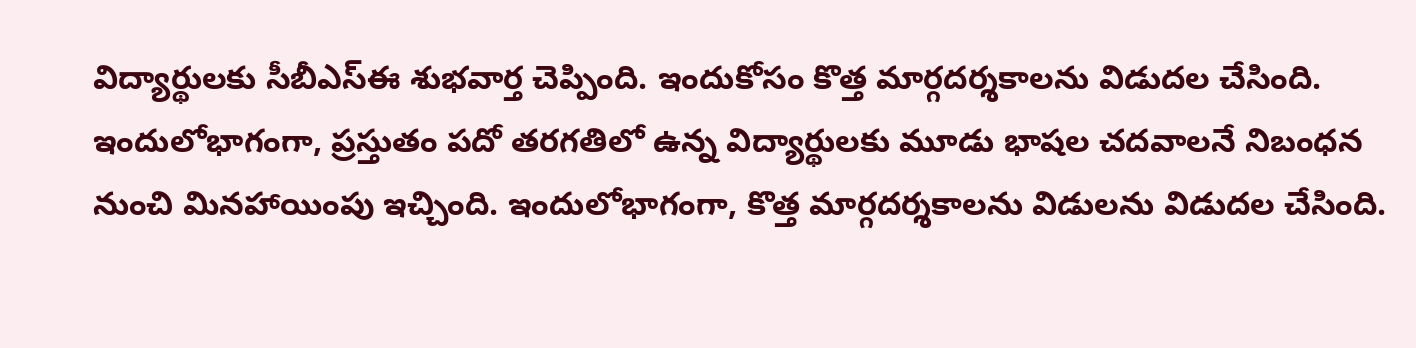విద్యార్థులకు సీబీఎస్ఈ శుభవార్త చెప్పింది. ఇందుకోసం కొత్త మార్గదర్శకాలను విడుదల చేసింది. ఇందులోభాగంగా, ప్రస్తుతం పదో తరగతిలో ఉన్న విద్యార్థులకు మూడు భాషల చదవాలనే నిబంధన నుంచి మినహాయింపు ఇచ్చింది. ఇందులోభాగంగా, కొత్త మార్గదర్శకాలను విడులను విడుదల చేసింది.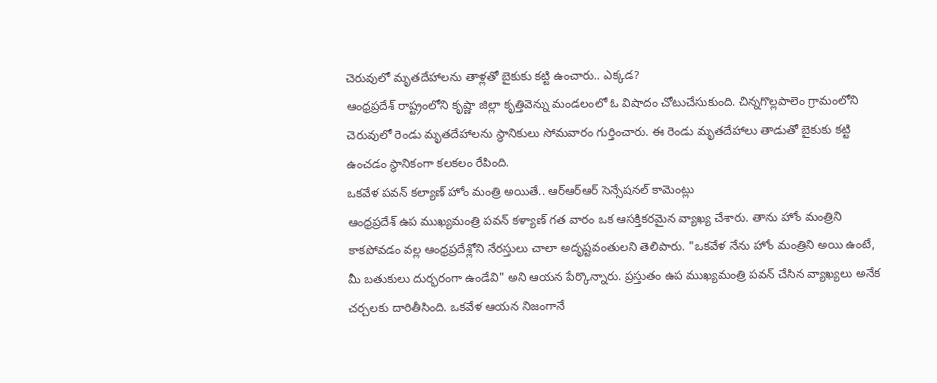చెరువులో మృతదేహాలను తాళ్లతో బైకుకు కట్టి ఉంచారు.. ఎక్కడ?
ఆంధ్రప్రదేశ్ రాష్ట్రంలోని కృష్ణా జిల్లా కృత్తివెన్ను మండలంలో ఓ విషాదం చోటుచేసుకుంది. చిన్నగొల్లపాలెం గ్రామంలోని చెరువులో రెండు మృతదేహాలను స్థానికులు సోమవారం గుర్తించారు. ఈ రెండు మృతదేహాలు తాడుతో బైకుకు కట్టి ఉంచడం స్థానికంగా కలకలం రేపింది.
ఒకవేళ పవన్ కల్యాణ్ హోం మంత్రి అయితే.. ఆర్ఆర్ఆర్ సెన్సేషనల్ కామెంట్లు
ఆంధ్రప్రదేశ్ ఉప ముఖ్యమంత్రి పవన్ కళ్యాణ్ గత వారం ఒక ఆసక్తికరమైన వ్యాఖ్య చేశారు. తాను హోం మంత్రిని కాకపోవడం వల్ల ఆంధ్రప్రదేశ్లోని నేరస్తులు చాలా అదృష్టవంతులని తెలిపారు. "ఒకవేళ నేను హోం మంత్రిని అయి ఉంటే, మీ బతుకులు దుర్భరంగా ఉండేవి" అని ఆయన పేర్కొన్నారు. ప్రస్తుతం ఉప ముఖ్యమంత్రి పవన్ చేసిన వ్యాఖ్యలు అనేక చర్చలకు దారితీసింది. ఒకవేళ ఆయన నిజంగానే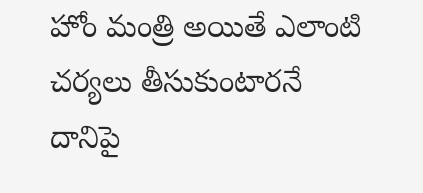హోం మంత్రి అయితే ఎలాంటి చర్యలు తీసుకుంటారనే దానిపై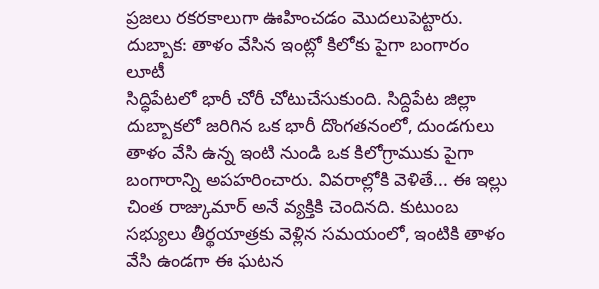ప్రజలు రకరకాలుగా ఊహించడం మొదలుపెట్టారు.
దుబ్బాక: తాళం వేసిన ఇంట్లో కిలోకు పైగా బంగారం లూటీ
సిద్ధిపేటలో భారీ చోరీ చోటుచేసుకుంది. సిద్దిపేట జిల్లా దుబ్బాకలో జరిగిన ఒక భారీ దొంగతనంలో, దుండగులు తాళం వేసి ఉన్న ఇంటి నుండి ఒక కిలోగ్రాముకు పైగా బంగారాన్ని అపహరించారు. వివరాల్లోకి వెళితే... ఈ ఇల్లు చింత రాజ్కుమార్ అనే వ్యక్తికి చెందినది. కుటుంబ సభ్యులు తీర్థయాత్రకు వెళ్లిన సమయంలో, ఇంటికి తాళం వేసి ఉండగా ఈ ఘటన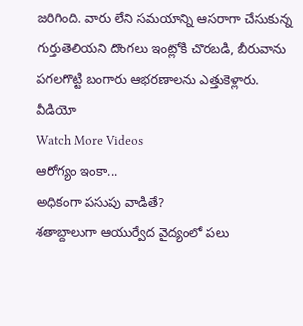జరిగింది. వారు లేని సమయాన్ని ఆసరాగా చేసుకున్న గుర్తుతెలియని దొంగలు ఇంట్లోకి చొరబడి, బీరువాను పగలగొట్టి బంగారు ఆభరణాలను ఎత్తుకెళ్లారు.
వీడియో
Watch More Videos
ఆరోగ్యం ఇంకా...
అధికంగా పసుపు వాడితే?
శతాబ్దాలుగా ఆయుర్వేద వైద్యంలో పలు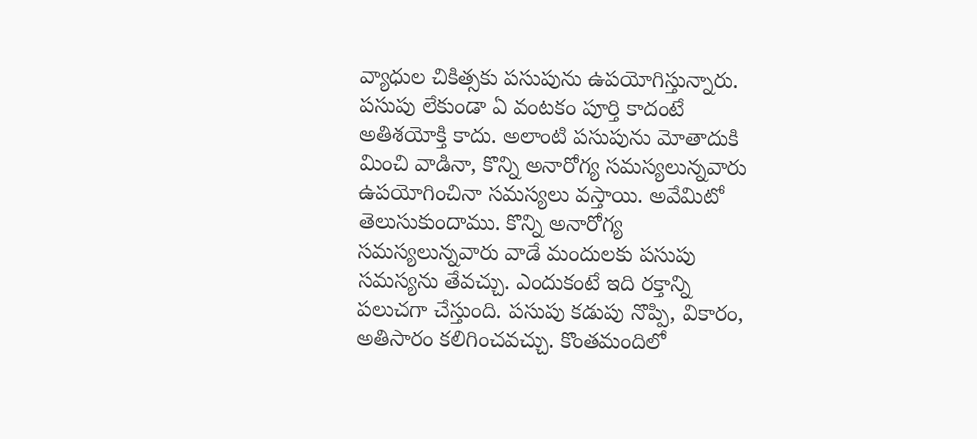వ్యాధుల చికిత్సకు పసుపును ఉపయోగిస్తున్నారు. పసుపు లేకుండా ఏ వంటకం పూర్తి కాదంటే అతిశయోక్తి కాదు. అలాంటి పసుపును మోతాదుకి మించి వాడినా, కొన్ని అనారోగ్య సమస్యలున్నవారు ఉపయోగించినా సమస్యలు వస్తాయి. అవేమిటో తెలుసుకుందాము. కొన్ని అనారోగ్య సమస్యలున్నవారు వాడే మందులకు పసుపు సమస్యను తేవచ్చు. ఎందుకంటే ఇది రక్తాన్ని పలుచగా చేస్తుంది. పసుపు కడుపు నొప్పి, వికారం, అతిసారం కలిగించవచ్చు. కొంతమందిలో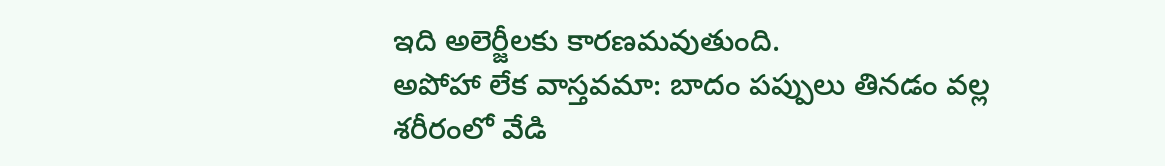ఇది అలెర్జీలకు కారణమవుతుంది.
అపోహా లేక వాస్తవమా: బాదం పప్పులు తినడం వల్ల శరీరంలో వేడి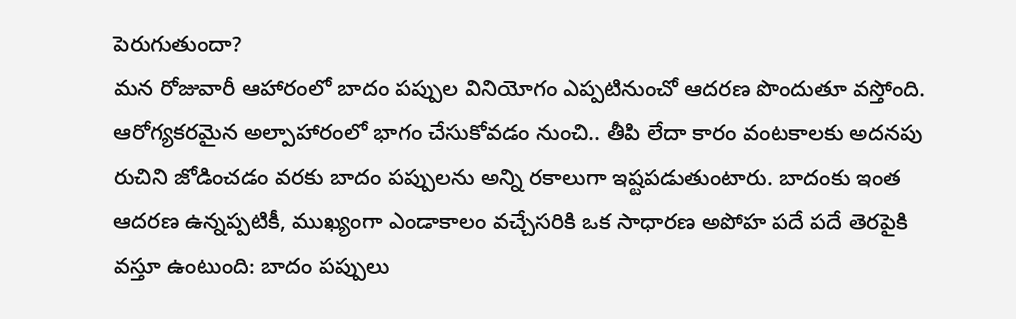పెరుగుతుందా?
మన రోజువారీ ఆహారంలో బాదం పప్పుల వినియోగం ఎప్పటినుంచో ఆదరణ పొందుతూ వస్తోంది. ఆరోగ్యకరమైన అల్పాహారంలో భాగం చేసుకోవడం నుంచి.. తీపి లేదా కారం వంటకాలకు అదనపు రుచిని జోడించడం వరకు బాదం పప్పులను అన్ని రకాలుగా ఇష్టపడుతుంటారు. బాదంకు ఇంత ఆదరణ ఉన్నప్పటికీ, ముఖ్యంగా ఎండాకాలం వచ్చేసరికి ఒక సాధారణ అపోహ పదే పదే తెరపైకి వస్తూ ఉంటుంది: బాదం పప్పులు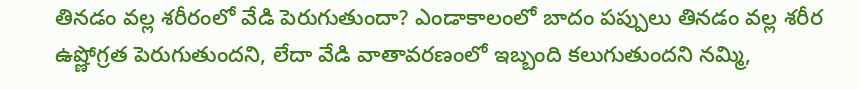తినడం వల్ల శరీరంలో వేడి పెరుగుతుందా? ఎండాకాలంలో బాదం పప్పులు తినడం వల్ల శరీర ఉష్ణోగ్రత పెరుగుతుందని, లేదా వేడి వాతావరణంలో ఇబ్బంది కలుగుతుందని నమ్మి,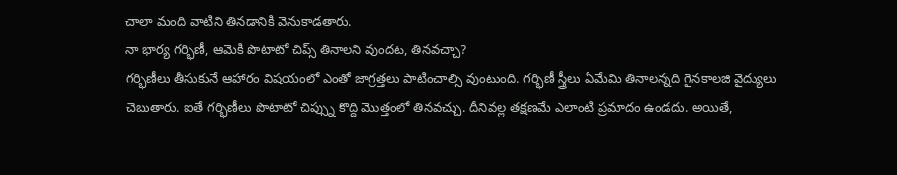చాలా మంది వాటిని తినడానికి వెనుకాడతారు.
నా భార్య గర్భిణీ, ఆమెకి పొటాటో చిప్స్ తినాలని వుందట, తినవచ్చా?
గర్భిణీలు తీసుకునే ఆహారం విషయంలో ఎంతో జాగ్రత్తలు పాటించాల్సి వుంటుంది. గర్భిణీ స్త్రీలు ఏమేమి తినాలన్నది గైనకాలజి వైద్యులు చెబుతారు. ఐతే గర్భిణీలు పొటాటో చిప్స్ను కొద్ది మొత్తంలో తినవచ్చు. దీనివల్ల తక్షణమే ఎలాంటి ప్రమాదం ఉండదు. అయితే,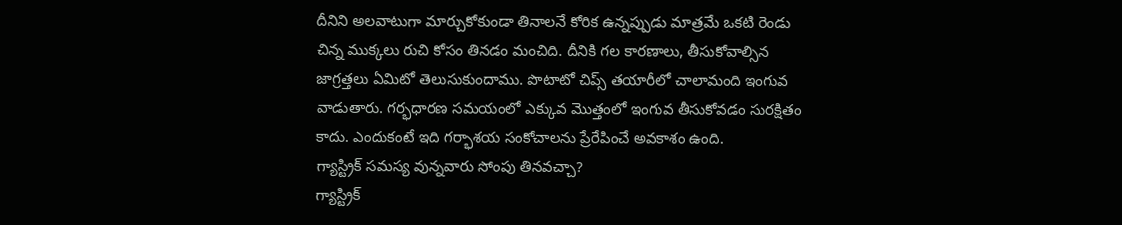దీనిని అలవాటుగా మార్చుకోకుండా తినాలనే కోరిక ఉన్నప్పుడు మాత్రమే ఒకటి రెండు చిన్న ముక్కలు రుచి కోసం తినడం మంచిది. దీనికి గల కారణాలు, తీసుకోవాల్సిన జాగ్రత్తలు ఏమిటో తెలుసుకుందాము. పొటాటో చిప్స్ తయారీలో చాలామంది ఇంగువ వాడుతారు. గర్భధారణ సమయంలో ఎక్కువ మొత్తంలో ఇంగువ తీసుకోవడం సురక్షితం కాదు. ఎందుకంటే ఇది గర్భాశయ సంకోచాలను ప్రేరేపించే అవకాశం ఉంది.
గ్యాస్ట్రిక్ సమస్య వున్నవారు సోంపు తినవచ్చా?
గ్యాస్ట్రిక్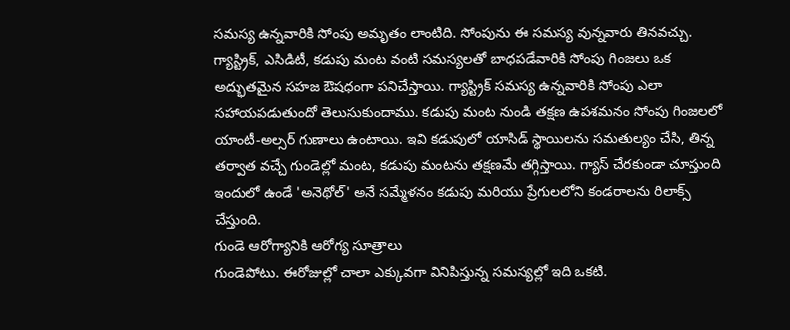సమస్య ఉన్నవారికి సోంపు అమృతం లాంటిది. సోంపును ఈ సమస్య వున్నవారు తినవచ్చు. గ్యాస్ట్రిక్, ఎసిడిటీ, కడుపు మంట వంటి సమస్యలతో బాధపడేవారికి సోంపు గింజలు ఒక అద్భుతమైన సహజ ఔషధంగా పనిచేస్తాయి. గ్యాస్ట్రిక్ సమస్య ఉన్నవారికి సోంపు ఎలా సహాయపడుతుందో తెలుసుకుందాము. కడుపు మంట నుండి తక్షణ ఉపశమనం సోంపు గింజలలో యాంటీ-అల్సర్ గుణాలు ఉంటాయి. ఇవి కడుపులో యాసిడ్ స్థాయిలను సమతుల్యం చేసి, తిన్న తర్వాత వచ్చే గుండెల్లో మంట, కడుపు మంటను తక్షణమే తగ్గిస్తాయి. గ్యాస్ చేరకుండా చూస్తుంది ఇందులో ఉండే 'అనెథోల్' అనే సమ్మేళనం కడుపు మరియు ప్రేగులలోని కండరాలను రిలాక్స్ చేస్తుంది.
గుండె ఆరోగ్యానికి ఆరోగ్య సూత్రాలు
గుండెపోటు. ఈరోజుల్లో చాలా ఎక్కువగా వినిపిస్తున్న సమస్యల్లో ఇది ఒకటి.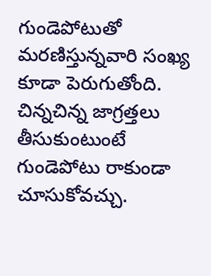గుండెపోటుతో మరణిస్తున్నవారి సంఖ్య కూడా పెరుగుతోంది. చిన్నచిన్న జాగ్రత్తలు తీసుకుంటుంటే గుండెపోటు రాకుండా చూసుకోవచ్చు.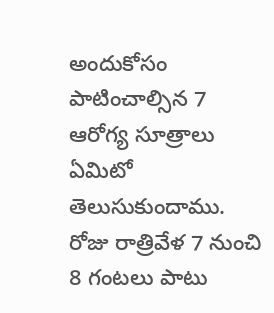అందుకోసం పాటించాల్సిన 7 ఆరోగ్య సూత్రాలు ఏమిటో తెలుసుకుందాము. రోజు రాత్రివేళ 7 నుంచి 8 గంటలు పాటు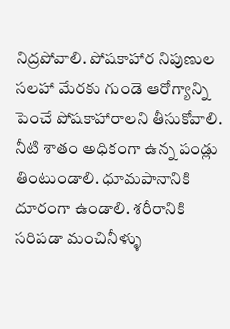నిద్రపోవాలి. పోషకాహార నిపుణుల సలహా మేరకు గుండె ఆరోగ్యాన్ని పెంచే పోషకాహారాలని తీసుకోవాలి. నీటి శాతం అధికంగా ఉన్న పండ్లు తింటుండాలి. ధూమపానానికి దూరంగా ఉండాలి. శరీరానికి సరిపడా మంచినీళ్ళు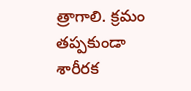త్రాగాలి. క్రమం తప్పకుండా శారీరక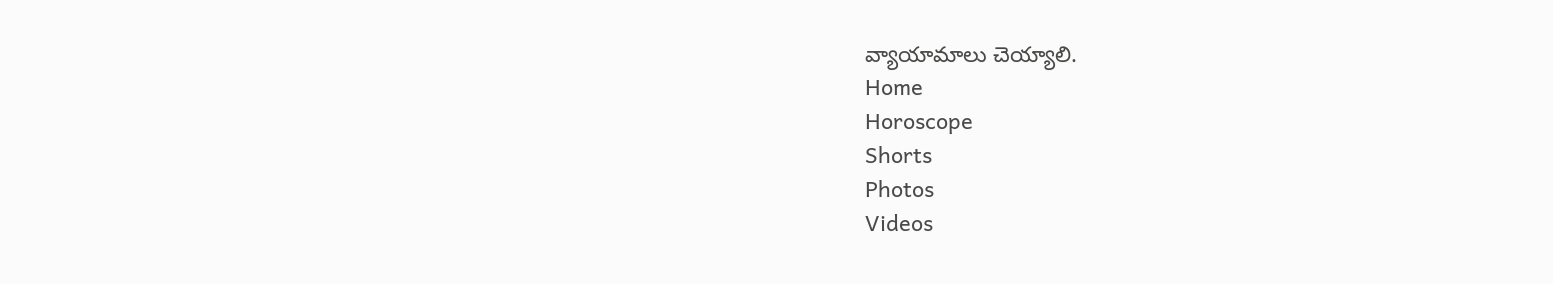వ్యాయామాలు చెయ్యాలి.
Home
Horoscope
Shorts
Photos
Videos